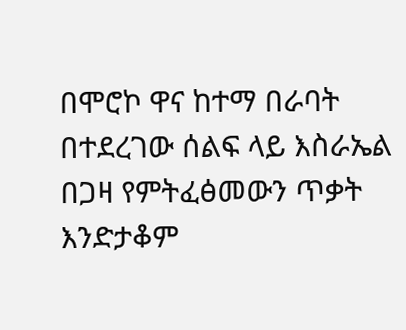በሞሮኮ ዋና ከተማ በራባት በተደረገው ሰልፍ ላይ እስራኤል በጋዛ የምትፈፅመውን ጥቃት እንድታቆም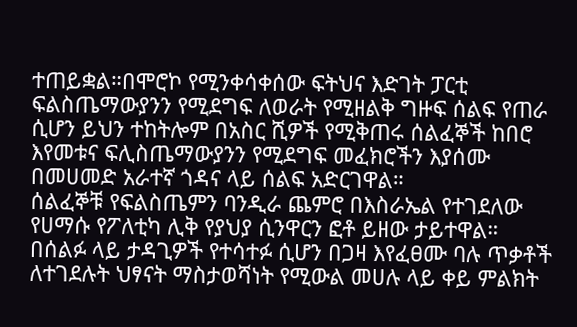ተጠይቋል።በሞሮኮ የሚንቀሳቀሰው ፍትህና እድገት ፓርቲ ፍልስጤማውያንን የሚደግፍ ለወራት የሚዘልቅ ግዙፍ ሰልፍ የጠራ ሲሆን ይህን ተከትሎም በአስር ሺዎች የሚቅጠሩ ሰልፈኞች ከበሮ እየመቱና ፍሊስጤማውያንን የሚደግፍ መፈክሮችን እያሰሙ በመሀመድ አራተኛ ጎዳና ላይ ሰልፍ አድርገዋል።
ሰልፈኞቹ የፍልስጤምን ባንዲራ ጨምሮ በእስራኤል የተገደለው የሀማሱ የፖለቲካ ሊቅ የያህያ ሲንዋርን ፎቶ ይዘው ታይተዋል። በሰልፉ ላይ ታዳጊዎች የተሳተፉ ሲሆን በጋዛ እየፈፀሙ ባሉ ጥቃቶች ለተገደሉት ህፃናት ማስታወሻነት የሚውል መሀሉ ላይ ቀይ ምልክት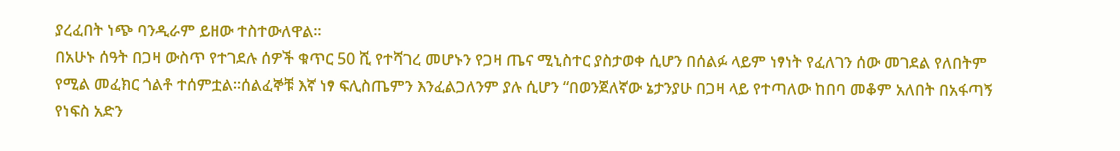ያረፈበት ነጭ ባንዲራም ይዘው ተስተውለዋል።
በአሁኑ ሰዓት በጋዛ ውስጥ የተገደሉ ሰዎች ቁጥር 50 ሺ የተሻገረ መሆኑን የጋዛ ጤና ሚኒስተር ያስታወቀ ሲሆን በሰልፉ ላይም ነፃነት የፈለገን ሰው መገደል የለበትም የሚል መፈክር ጎልቶ ተሰምቷል።ሰልፈኞቹ እኛ ነፃ ፍሊስጤምን እንፈልጋለንም ያሉ ሲሆን “በወንጀለኛው ኔታንያሁ በጋዛ ላይ የተጣለው ከበባ መቆም አለበት በአፋጣኝ የነፍስ አድን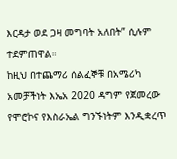እርዳታ ወደ ጋዛ መግባት አለበት” ሲሉም ተደምጠዋል።
ከዚህ በተጨማሪ ሰልፈኞቹ በአሜሪካ አመቻችነት እኤአ 2020 ዳግም የጀመረው የሞሮኮና የእስራኤል ግንኙነትም እንዲቋረጥ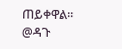ጠይቀዋል።
@ዳጉ